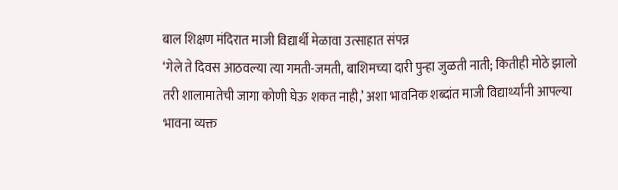बाल शिक्षण मंदिरात माजी विद्यार्थी मेळावा उत्साहात संपन्न
‘गेले ते दिवस आठवल्या त्या गमती-जमती, बाशिमच्या दारी पुन्हा जुळती नाती; कितीही मोठे झालो तरी शालामातेची जागा कोणी घेऊ शकत नाही,’ अशा भावनिक शब्दांत माजी विद्यार्थ्यांनी आपल्या भावना व्यक्त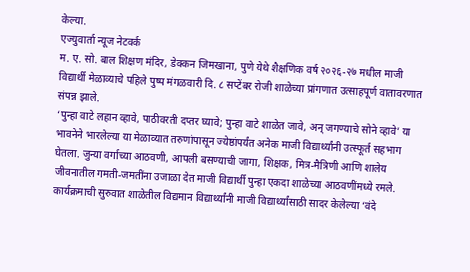केल्या.
एज्युवार्ता न्यूज नेटवर्क
म. ए. सो. बाल शिक्षण मंदिर, डेक्कन जिमखाना, पुणे येथे शैक्षणिक वर्ष २०२६-२७ मधील माजी विद्यार्थी मेळाव्याचे पहिले पुष्प मंगळवारी दि. ८ सप्टेंबर रोजी शाळेच्या प्रांगणात उत्साहपूर्ण वातावरणात संपन्न झाले.
‘पुन्हा वाटे लहान व्हावे, पाठीवरती दप्तर घ्यावे; पुन्हा वाटे शाळेत जावे, अन् जगण्याचे सोने व्हावे’ या भावनेने भारलेल्या या मेळाव्यात तरुणांपासून ज्येष्ठांपर्यंत अनेक माजी विद्यार्थ्यांनी उत्स्फूर्त सहभाग घेतला. जुन्या वर्गाच्या आठवणी, आपली बसण्याची जागा, शिक्षक, मित्र-मैत्रिणी आणि शालेय जीवनातील गमती-जमतींना उजाळा देत माजी विद्यार्थी पुन्हा एकदा शाळेच्या आठवणींमध्ये रमले.
कार्यक्रमाची सुरुवात शाळेतील विद्यमान विद्यार्थ्यांनी माजी विद्यार्थ्यांसाठी सादर केलेल्या ‘वंदे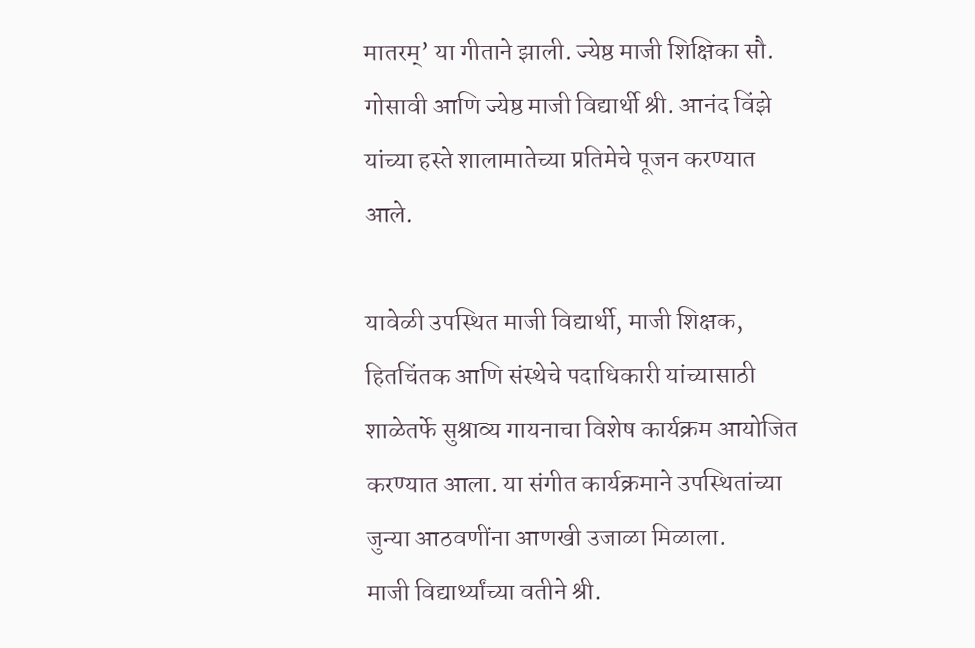मातरम्’ या गीताने झाली. ज्येष्ठ माजी शिक्षिका सौ. गोसावी आणि ज्येष्ठ माजी विद्यार्थी श्री. आनंद विंझे यांच्या हस्ते शालामातेच्या प्रतिमेचे पूजन करण्यात आले.

यावेळी उपस्थित माजी विद्यार्थी, माजी शिक्षक, हितचिंतक आणि संस्थेचे पदाधिकारी यांच्यासाठी शाळेतर्फे सुश्राव्य गायनाचा विशेष कार्यक्रम आयोजित करण्यात आला. या संगीत कार्यक्रमाने उपस्थितांच्या जुन्या आठवणींना आणखी उजाळा मिळाला.
माजी विद्यार्थ्यांच्या वतीने श्री.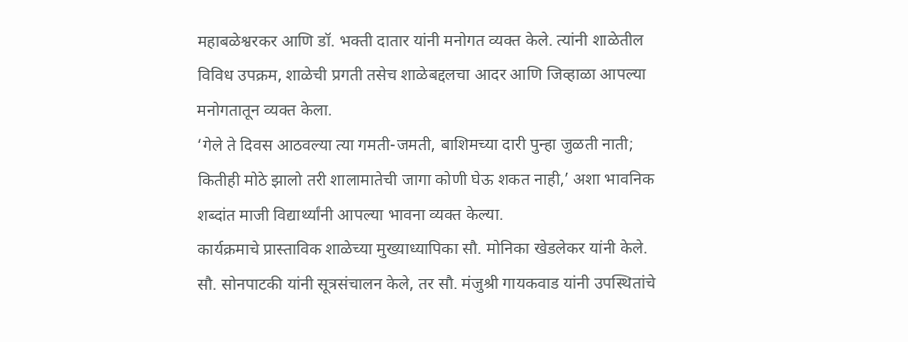महाबळेश्वरकर आणि डॉ. भक्ती दातार यांनी मनोगत व्यक्त केले. त्यांनी शाळेतील विविध उपक्रम, शाळेची प्रगती तसेच शाळेबद्दलचा आदर आणि जिव्हाळा आपल्या मनोगतातून व्यक्त केला.
‘गेले ते दिवस आठवल्या त्या गमती-जमती, बाशिमच्या दारी पुन्हा जुळती नाती; कितीही मोठे झालो तरी शालामातेची जागा कोणी घेऊ शकत नाही,’ अशा भावनिक शब्दांत माजी विद्यार्थ्यांनी आपल्या भावना व्यक्त केल्या.
कार्यक्रमाचे प्रास्ताविक शाळेच्या मुख्याध्यापिका सौ. मोनिका खेडलेकर यांनी केले. सौ. सोनपाटकी यांनी सूत्रसंचालन केले, तर सौ. मंजुश्री गायकवाड यांनी उपस्थितांचे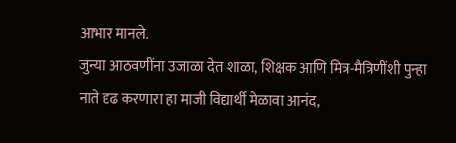आभार मानले.
जुन्या आठवणींना उजाळा देत शाळा, शिक्षक आणि मित्र-मैत्रिणींशी पुन्हा नाते दृढ करणारा हा माजी विद्यार्थी मेळावा आनंद,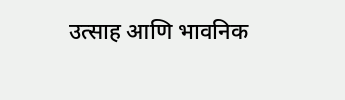उत्साह आणि भावनिक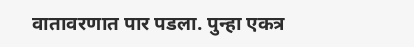वातावरणात पार पडला. पुन्हा एकत्र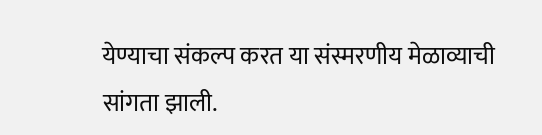येण्याचा संकल्प करत या संस्मरणीय मेळाव्याची सांगता झाली.